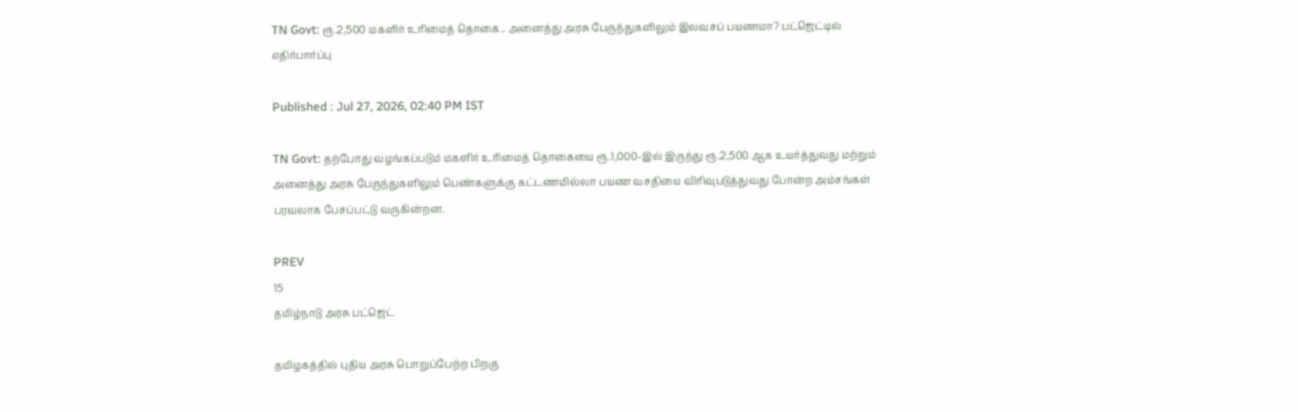TN Govt: ரூ.2,500 மகளிர் உரிமைத் தொகை.. அனைத்து அரசு பேருந்துகளிலும் இலவசப் பயணமா? பட்ஜெட்டில் எதிர்பார்ப்பு

Published : Jul 27, 2026, 02:40 PM IST

TN Govt: தற்போது வழங்கப்படும் மகளிர் உரிமைத் தொகையை ரூ.1,000-இல் இருந்து ரூ.2,500 ஆக உயர்த்துவது மற்றும் அனைத்து அரசு பேருந்துகளிலும் பெண்களுக்கு கட்டணமில்லா பயண வசதியை விரிவுபடுத்துவது போன்ற அம்சங்கள் பரவலாக பேசப்பட்டு வருகின்றன.

PREV
15
தமிழ்நாடு அரசு பட்ஜெட்

தமிழகத்தில் புதிய அரசு பொறுப்பேற்ற பிறகு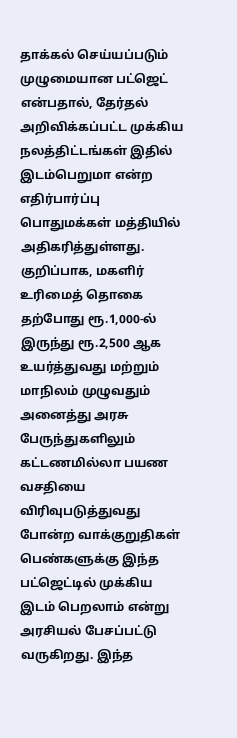தாக்கல் செய்யப்படும் முழுமையான பட்ஜெட் என்பதால், தேர்தல் அறிவிக்கப்பட்ட முக்கிய நலத்திட்டங்கள் இதில் இடம்பெறுமா என்ற எதிர்பார்ப்பு பொதுமக்கள் மத்தியில் அதிகரித்துள்ளது. குறிப்பாக, மகளிர் உரிமைத் தொகை தற்போது ரூ.1,000-ல் இருந்து ரூ.2,500 ஆக உயர்த்துவது மற்றும் மாநிலம் முழுவதும் அனைத்து அரசு பேருந்துகளிலும் கட்டணமில்லா பயண வசதியை விரிவுபடுத்துவது போன்ற வாக்குறுதிகள் பெண்களுக்கு இந்த பட்ஜெட்டில் முக்கிய இடம் பெறலாம் என்று அரசியல் பேசப்பட்டு வருகிறது. இந்த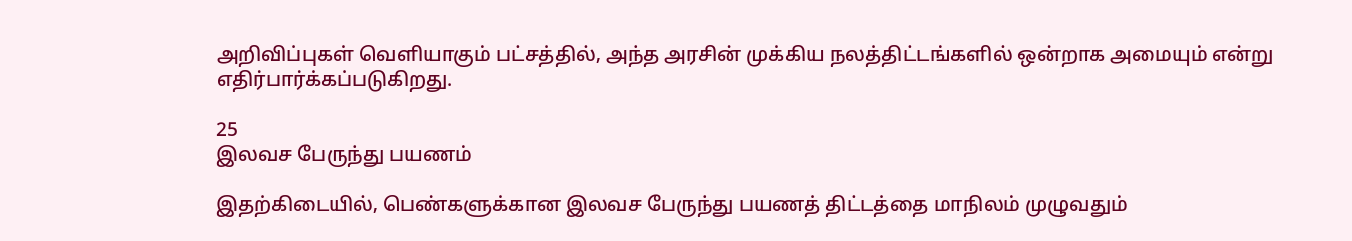அறிவிப்புகள் வெளியாகும் பட்சத்தில், அந்த அரசின் முக்கிய நலத்திட்டங்களில் ஒன்றாக அமையும் என்று எதிர்பார்க்கப்படுகிறது.

25
இலவச பேருந்து பயணம்

இதற்கிடையில், பெண்களுக்கான இலவச பேருந்து பயணத் திட்டத்தை மாநிலம் முழுவதும்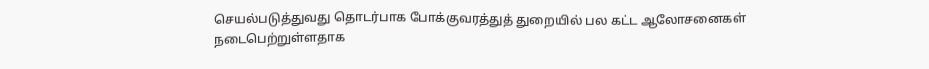செயல்படுத்துவது தொடர்பாக போக்குவரத்துத் துறையில் பல கட்ட ஆலோசனைகள் நடைபெற்றுள்ளதாக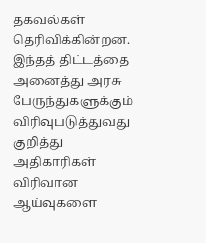தகவல்கள் தெரிவிக்கின்றன. இந்தத் திட்டத்தை அனைத்து அரசு பேருந்துகளுக்கும் விரிவுபடுத்துவது குறித்து அதிகாரிகள் விரிவான ஆய்வுகளை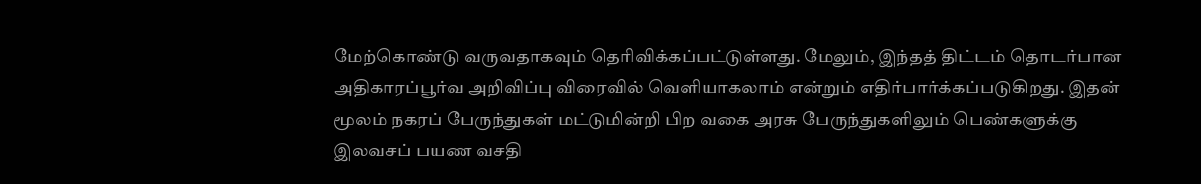மேற்கொண்டு வருவதாகவும் தெரிவிக்கப்பட்டுள்ளது. மேலும், இந்தத் திட்டம் தொடர்பான அதிகாரப்பூர்வ அறிவிப்பு விரைவில் வெளியாகலாம் என்றும் எதிர்பார்க்கப்படுகிறது. இதன் மூலம் நகரப் பேருந்துகள் மட்டுமின்றி பிற வகை அரசு பேருந்துகளிலும் பெண்களுக்கு இலவசப் பயண வசதி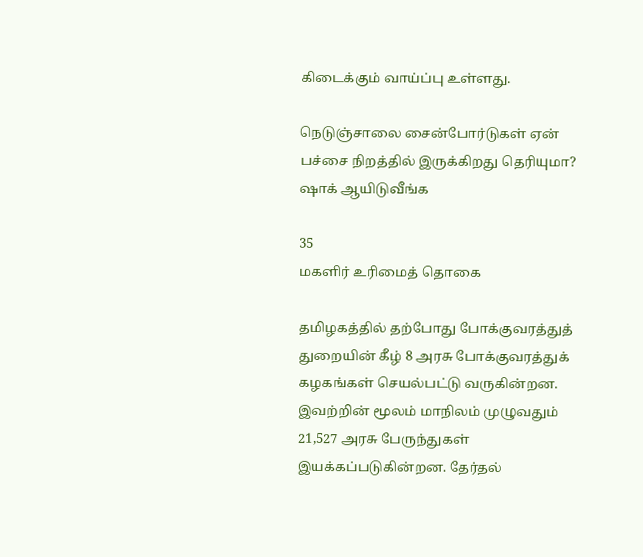கிடைக்கும் வாய்ப்பு உள்ளது.

நெடுஞ்சாலை சைன்போர்டுகள் ஏன் பச்சை நிறத்தில் இருக்கிறது தெரியுமா? ஷாக் ஆயிடுவீங்க

35
மகளிர் உரிமைத் தொகை

தமிழகத்தில் தற்போது போக்குவரத்துத் துறையின் கீழ் 8 அரசு போக்குவரத்துக் கழகங்கள் செயல்பட்டு வருகின்றன. இவற்றின் மூலம் மாநிலம் முழுவதும் 21,527 அரசு பேருந்துகள் இயக்கப்படுகின்றன. தேர்தல்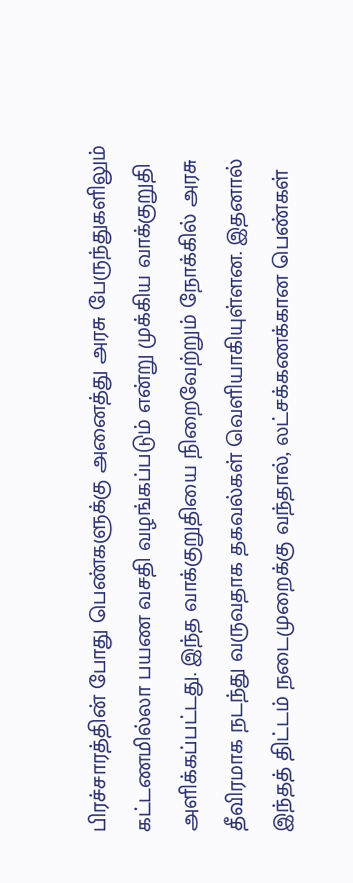பிரச்சாரத்தின் போது பெண்களுக்கு அனைத்து அரசு பேருந்துகளிலும் கட்டணமில்லா பயண வசதி வழங்கப்படும் என்று முக்கிய வாக்குறுதி அளிக்கப்பட்டது. இந்த வாக்குறுதியை நிறைவேற்றும் நோக்கில் அரசு தீவிரமாக நடந்து வருவதாக தகவல்கள் வெளியாகியுள்ளன. இதனால் இந்தத் திட்டம் நடைமுறைக்கு வந்தால், லட்சக்கணக்கான பெண்கள்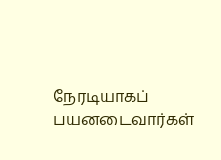நேரடியாகப் பயனடைவார்கள்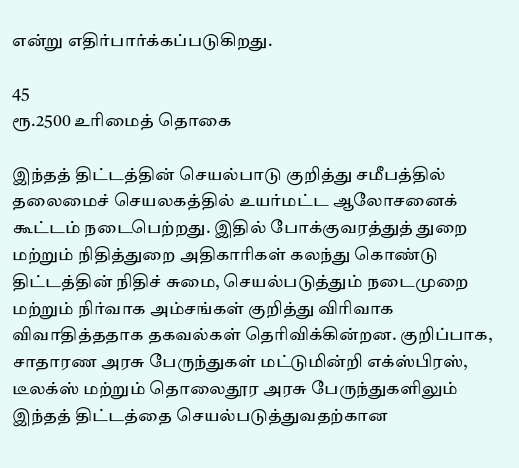என்று எதிர்பார்க்கப்படுகிறது.

45
ரூ.2500 உரிமைத் தொகை

இந்தத் திட்டத்தின் செயல்பாடு குறித்து சமீபத்தில் தலைமைச் செயலகத்தில் உயர்மட்ட ஆலோசனைக் கூட்டம் நடைபெற்றது. இதில் போக்குவரத்துத் துறை மற்றும் நிதித்துறை அதிகாரிகள் கலந்து கொண்டு திட்டத்தின் நிதிச் சுமை, செயல்படுத்தும் நடைமுறை மற்றும் நிர்வாக அம்சங்கள் குறித்து விரிவாக விவாதித்ததாக தகவல்கள் தெரிவிக்கின்றன. குறிப்பாக, சாதாரண அரசு பேருந்துகள் மட்டுமின்றி எக்ஸ்பிரஸ், டீலக்ஸ் மற்றும் தொலைதூர அரசு பேருந்துகளிலும் இந்தத் திட்டத்தை செயல்படுத்துவதற்கான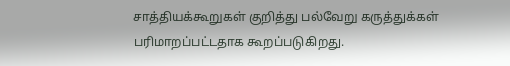சாத்தியக்கூறுகள் குறித்து பல்வேறு கருத்துக்கள் பரிமாறப்பட்டதாக கூறப்படுகிறது.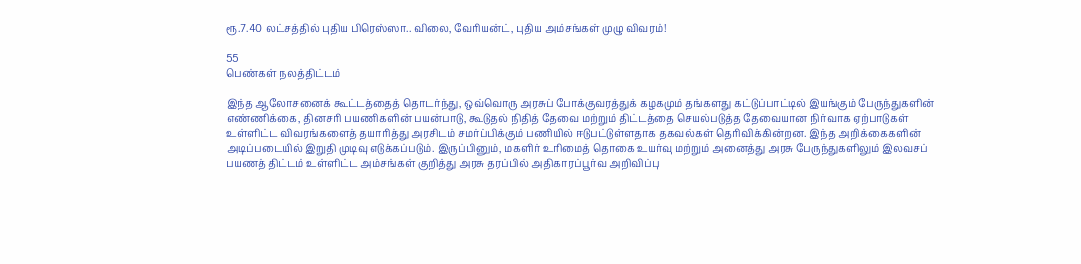ரூ.7.40 லட்சத்தில் புதிய பிரெஸ்ஸா.. விலை, வேரியன்ட், புதிய அம்சங்கள் முழு விவரம்!

55
பெண்கள் நலத்திட்டம்

இந்த ஆலோசனைக் கூட்டத்தைத் தொடர்ந்து, ஒவ்வொரு அரசுப் போக்குவரத்துக் கழகமும் தங்களது கட்டுப்பாட்டில் இயங்கும் பேருந்துகளின் எண்ணிக்கை, தினசரி பயணிகளின் பயன்பாடு, கூடுதல் நிதித் தேவை மற்றும் திட்டத்தை செயல்படுத்த தேவையான நிர்வாக ஏற்பாடுகள் உள்ளிட்ட விவரங்களைத் தயாரித்து அரசிடம் சமர்ப்பிக்கும் பணியில் ஈடுபட்டுள்ளதாக தகவல்கள் தெரிவிக்கின்றன. இந்த அறிக்கைகளின் அடிப்படையில் இறுதி முடிவு எடுக்கப்படும். இருப்பினும், மகளிர் உரிமைத் தொகை உயர்வு மற்றும் அனைத்து அரசு பேருந்துகளிலும் இலவசப் பயணத் திட்டம் உள்ளிட்ட அம்சங்கள் குறித்து அரசு தரப்பில் அதிகாரப்பூர்வ அறிவிப்பு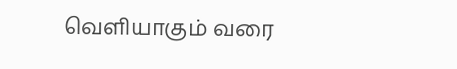வெளியாகும் வரை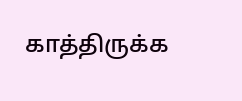காத்திருக்க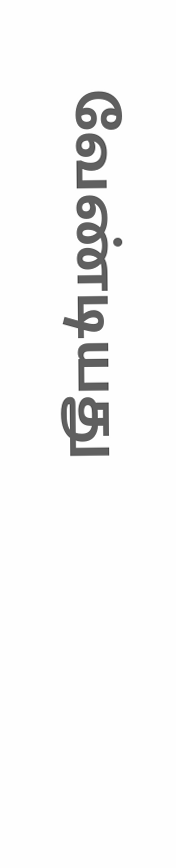வேண்டியது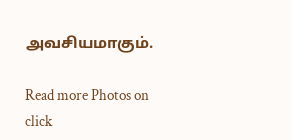அவசியமாகும்.

Read more Photos on
click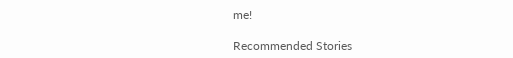me!

Recommended Stories